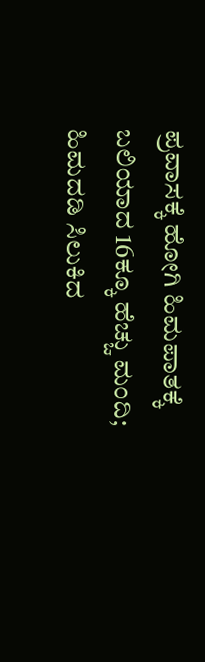ಪ್ರವಾಸಕ್ಕೆ ಹೋಗಿ ಹಿಮಪಾತಕ್ಕೆ ಬಲಿಯಾದ 16ಕ್ಕೂ ಹೆಚ್ಚು ಮಂದಿ; ಹಿಮದಡಿ ಸಿಲುಕಿದ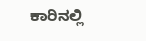ಕಾರಿನಲ್ಲಿ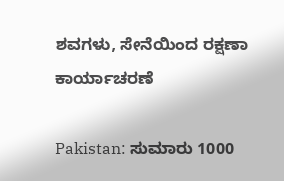ಶವಗಳು, ಸೇನೆಯಿಂದ ರಕ್ಷಣಾ ಕಾರ್ಯಾಚರಣೆ

Pakistan: ಸುಮಾರು 1000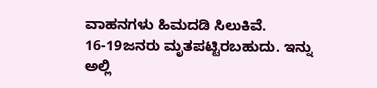ವಾಹನಗಳು ಹಿಮದಡಿ ಸಿಲುಕಿವೆ. 16-19ಜನರು ಮೃತಪಟ್ಟಿರಬಹುದು. ಇನ್ನು ಅಲ್ಲಿ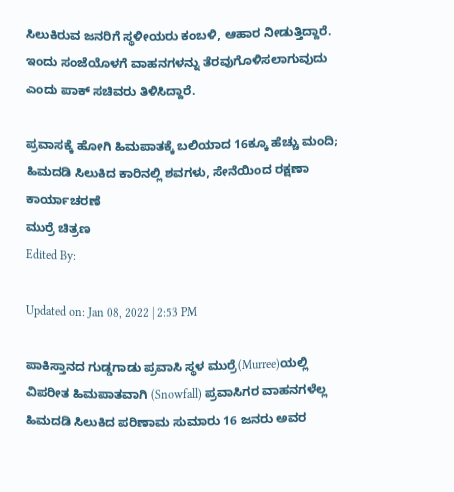ಸಿಲುಕಿರುವ ಜನರಿಗೆ ಸ್ಥಳೀಯರು ಕಂಬಳಿ, ಆಹಾರ ನೀಡುತ್ತಿದ್ದಾರೆ.  ಇಂದು ಸಂಜೆಯೊಳಗೆ ವಾಹನಗಳನ್ನು ತೆರವುಗೊಳಿಸಲಾಗುವುದು ಎಂದು ಪಾಕ್ ಸಚಿವರು ತಿಳಿಸಿದ್ದಾರೆ.

ಪ್ರವಾಸಕ್ಕೆ ಹೋಗಿ ಹಿಮಪಾತಕ್ಕೆ ಬಲಿಯಾದ 16ಕ್ಕೂ ಹೆಚ್ಚು ಮಂದಿ; ಹಿಮದಡಿ ಸಿಲುಕಿದ ಕಾರಿನಲ್ಲಿ ಶವಗಳು, ಸೇನೆಯಿಂದ ರಕ್ಷಣಾ ಕಾರ್ಯಾಚರಣೆ
ಮುರ್ರೆ ಚಿತ್ರಣ
Edited By:

Updated on: Jan 08, 2022 | 2:53 PM

ಪಾಕಿಸ್ತಾನದ ಗುಡ್ಡಗಾಡು ಪ್ರವಾಸಿ ಸ್ಥಳ ಮುರ್ರೆ(Murree)ಯಲ್ಲಿ ವಿಪರೀತ ಹಿಮಪಾತವಾಗಿ (Snowfall) ಪ್ರವಾಸಿಗರ ವಾಹನಗಳೆಲ್ಲ ಹಿಮದಡಿ ಸಿಲುಕಿದ ಪರಿಣಾಮ ಸುಮಾರು 16 ಜನರು ಅವರ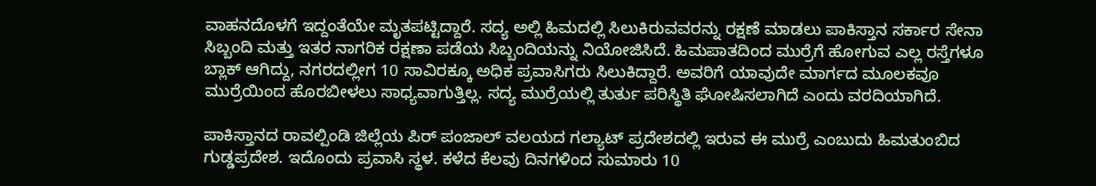ವಾಹನದೊಳಗೆ ಇದ್ದಂತೆಯೇ ಮೃತಪಟ್ಟಿದ್ದಾರೆ. ಸದ್ಯ ಅಲ್ಲಿ ಹಿಮದಲ್ಲಿ ಸಿಲುಕಿರುವವರನ್ನು ರಕ್ಷಣೆ ಮಾಡಲು ಪಾಕಿಸ್ತಾನ ಸರ್ಕಾರ ಸೇನಾ ಸಿಬ್ಬಂದಿ ಮತ್ತು ಇತರ ನಾಗರಿಕ ರಕ್ಷಣಾ ಪಡೆಯ ಸಿಬ್ಬಂದಿಯನ್ನು ನಿಯೋಜಿಸಿದೆ. ಹಿಮಪಾತದಿಂದ ಮುರ್ರೆಗೆ ಹೋಗುವ ಎಲ್ಲ ರಸ್ತೆಗಳೂ ಬ್ಲಾಕ್ ಆಗಿದ್ದು, ನಗರದಲ್ಲೀಗ 10 ಸಾವಿರಕ್ಕೂ ಅಧಿಕ ಪ್ರವಾಸಿಗರು ಸಿಲುಕಿದ್ದಾರೆ. ಅವರಿಗೆ ಯಾವುದೇ ಮಾರ್ಗದ ಮೂಲಕವೂ ಮುರ್ರೆಯಿಂದ ಹೊರಬೀಳಲು ಸಾಧ್ಯವಾಗುತ್ತಿಲ್ಲ. ಸದ್ಯ ಮುರ್ರೆಯಲ್ಲಿ ತುರ್ತು ಪರಿಸ್ಥಿತಿ ಘೋಷಿಸಲಾಗಿದೆ ಎಂದು ವರದಿಯಾಗಿದೆ.

ಪಾಕಿಸ್ತಾನದ ರಾವಲ್ಪಿಂಡಿ ಜಿಲ್ಲೆಯ ಪಿರ್ ಪಂಜಾಲ್ ವಲಯದ ಗಲ್ಯಾಟ್ ಪ್ರದೇಶದಲ್ಲಿ ಇರುವ ಈ ಮುರ್ರೆ ಎಂಬುದು ಹಿಮತುಂಬಿದ ಗುಡ್ಡಪ್ರದೇಶ. ಇದೊಂದು ಪ್ರವಾಸಿ ಸ್ಥಳ. ಕಳೆದ ಕೆಲವು ದಿನಗಳಿಂದ ಸುಮಾರು 10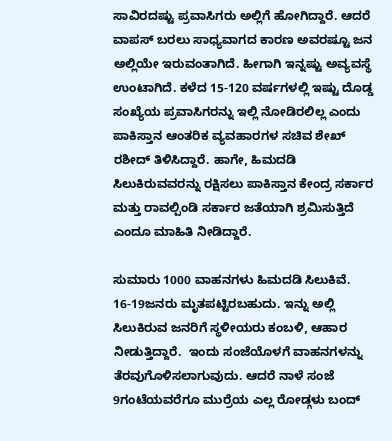ಸಾವಿರದಷ್ಟು ಪ್ರವಾಸಿಗರು ಅಲ್ಲಿಗೆ ಹೋಗಿದ್ದಾರೆ. ಆದರೆ ವಾಪಸ್ ಬರಲು ಸಾಧ್ಯವಾಗದ ಕಾರಣ ಅವರಷ್ಟೂ ಜನ ಅಲ್ಲಿಯೇ ಇರುವಂತಾಗಿದೆ. ಹೀಗಾಗಿ ಇನ್ನಷ್ಟು ಅವ್ಯವಸ್ಥೆ ಉಂಟಾಗಿದೆ. ಕಳೆದ 15-120 ವರ್ಷಗಳಲ್ಲಿ ಇಷ್ಟು ದೊಡ್ಡ ಸಂಖ್ಯೆಯ ಪ್ರವಾಸಿಗರನ್ನು ಇಲ್ಲಿ ನೋಡಿರಲಿಲ್ಲ ಎಂದು ಪಾಕಿಸ್ತಾನ ಆಂತರಿಕ ವ್ಯವಹಾರಗಳ ಸಚಿವ ಶೇಖ್ ರಶೀದ್ ತಿಳಿಸಿದ್ದಾರೆ. ಹಾಗೇ, ಹಿಮದಡಿ ಸಿಲುಕಿರುವವರನ್ನು ರಕ್ಷಿಸಲು ಪಾಕಿಸ್ತಾನ ಕೇಂದ್ರ ಸರ್ಕಾರ ಮತ್ತು ರಾವಲ್ಪಿಂಡಿ ಸರ್ಕಾರ ಜತೆಯಾಗಿ ಶ್ರಮಿಸುತ್ತಿದೆ ಎಂದೂ ಮಾಹಿತಿ ನೀಡಿದ್ದಾರೆ.

ಸುಮಾರು 1000 ವಾಹನಗಳು ಹಿಮದಡಿ ಸಿಲುಕಿವೆ. 16-19ಜನರು ಮೃತಪಟ್ಟಿರಬಹುದು. ಇನ್ನು ಅಲ್ಲಿ ಸಿಲುಕಿರುವ ಜನರಿಗೆ ಸ್ಥಳೀಯರು ಕಂಬಳಿ, ಆಹಾರ ನೀಡುತ್ತಿದ್ದಾರೆ.  ಇಂದು ಸಂಜೆಯೊಳಗೆ ವಾಹನಗಳನ್ನು ತೆರವುಗೊಳಿಸಲಾಗುವುದು. ಆದರೆ ನಾಳೆ ಸಂಜೆ 9ಗಂಟೆಯವರೆಗೂ ಮುರ್ರೆಯ ಎಲ್ಲ ರೋಡ್ಗಳು ಬಂದ್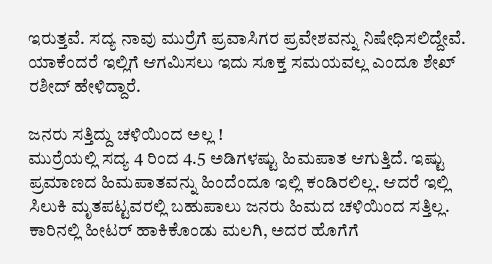ಇರುತ್ತವೆ. ಸದ್ಯ ನಾವು ಮುರ್ರೆಗೆ ಪ್ರವಾಸಿಗರ ಪ್ರವೇಶವನ್ನು ನಿಷೇಧಿಸಲಿದ್ದೇವೆ. ಯಾಕೆಂದರೆ ಇಲ್ಲಿಗೆ ಆಗಮಿಸಲು ಇದು ಸೂಕ್ತ ಸಮಯವಲ್ಲ ಎಂದೂ ಶೇಖ್ ರಶೀದ್ ಹೇಳಿದ್ದಾರೆ.

ಜನರು ಸತ್ತಿದ್ದು ಚಳಿಯಿಂದ ಅಲ್ಲ !
ಮುರ್ರೆಯಲ್ಲಿ ಸದ್ಯ 4 ರಿಂದ 4.5 ಅಡಿಗಳಷ್ಟು ಹಿಮಪಾತ ಆಗುತ್ತಿದೆ. ಇಷ್ಟು ಪ್ರಮಾಣದ ಹಿಮಪಾತವನ್ನು ಹಿಂದೆಂದೂ ಇಲ್ಲಿ ಕಂಡಿರಲಿಲ್ಲ. ಆದರೆ ಇಲ್ಲಿ ಸಿಲುಕಿ ಮೃತಪಟ್ಟವರಲ್ಲಿ ಬಹುಪಾಲು ಜನರು ಹಿಮದ ಚಳಿಯಿಂದ ಸತ್ತಿಲ್ಲ. ಕಾರಿನಲ್ಲಿ ಹೀಟರ್ ಹಾಕಿಕೊಂಡು ಮಲಗಿ, ಅದರ ಹೊಗೆಗೆ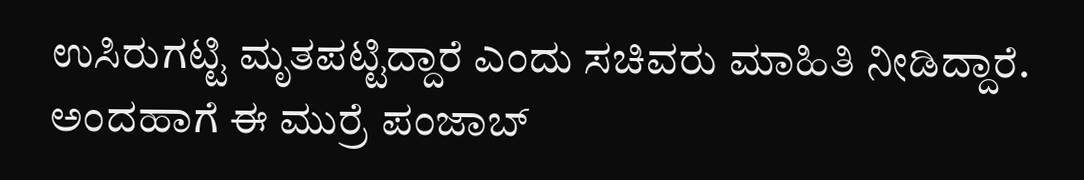ಉಸಿರುಗಟ್ಟಿ ಮೃತಪಟ್ಟಿದ್ದಾರೆ ಎಂದು ಸಚಿವರು ಮಾಹಿತಿ ನೀಡಿದ್ದಾರೆ. ಅಂದಹಾಗೆ ಈ ಮುರ್ರೆ ಪಂಜಾಬ್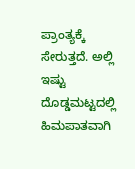ಪ್ರಾಂತ್ಯಕ್ಕೆ ಸೇರುತ್ತದೆ. ಅಲ್ಲಿ ಇಷ್ಟು ದೊಡ್ಡಮಟ್ಟದಲ್ಲಿ ಹಿಮಪಾತವಾಗಿ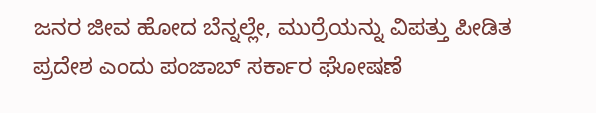ಜನರ ಜೀವ ಹೋದ ಬೆನ್ನಲ್ಲೇ, ಮುರ್ರೆಯನ್ನು ವಿಪತ್ತು ಪೀಡಿತ ಪ್ರದೇಶ ಎಂದು ಪಂಜಾಬ್ ಸರ್ಕಾರ ಘೋಷಣೆ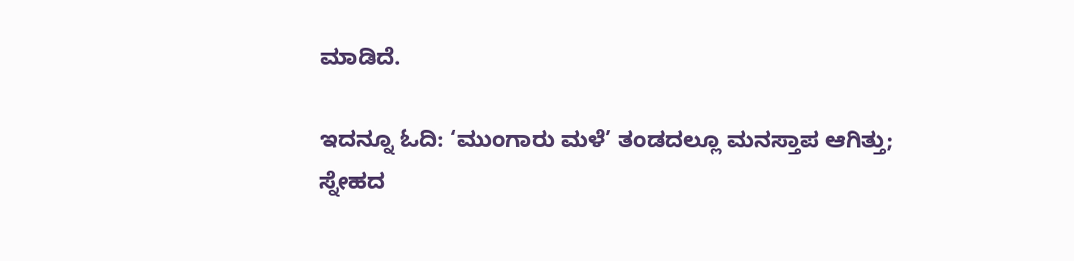ಮಾಡಿದೆ.

ಇದನ್ನೂ ಓದಿ: ‘ಮುಂಗಾರು ಮಳೆ’ ತಂಡದಲ್ಲೂ ಮನಸ್ತಾಪ ಆಗಿತ್ತು; ಸ್ನೇಹದ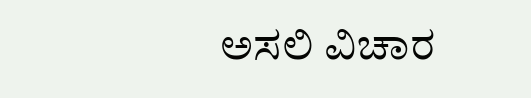ಅಸಲಿ ವಿಚಾರ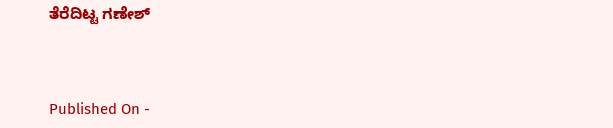ತೆರೆದಿಟ್ಟ ಗಣೇಶ್



Published On -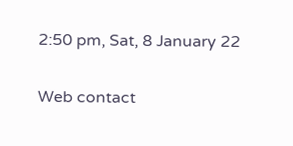2:50 pm, Sat, 8 January 22

Web contact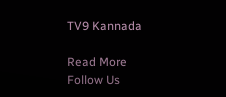TV9 Kannada

Read More
Follow Us